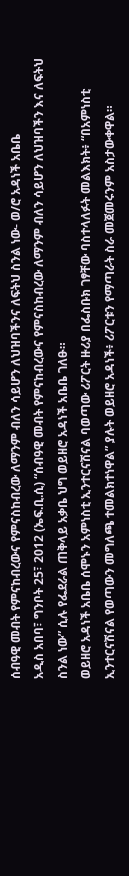ሰብዓዊ መብት የምናከብረውና የምናስከብረው ለማንም ብለን ሳይሆን ለህዝባችንና ለፍትህ ስንል ነው- ወ/ሮ አዳነች አቤቤ
አዲስ አበባ፣ ግንቦት 25፣ 2012 (ኤፍ.ቢ.ሲ) “ሰብዓዊ መብት የምናከብረውና የምናስከብረው ለማንም ብለን ሳይሆን ለህዝባችን እና ለፍትህ ስንል ነው” ሲሉ የፌደራል ጠቅላይ አቃቤ ህግ ወይዘሮ አዳነች አቤቤ ገለፁ።
ወይዘሮ አዳነች አቤቤ ሰሞኑን አምነስቲ ኢንተርናሽናል ባወጣው ሪፖርት ዙሪያ በፌስቡክ ገፃቸው ባስተላለፉት መልእክት፥ “በአምነስቲ ኢንተርናሽናል የወጣውን መግለጫ ተመልክተነዋል” ያሉት ወይዘሮ አዳነች፥ ሪፖርቱን የማጣራት ስራ መጀመሩንም አስታውቀዋል።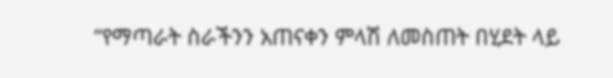“የማጣራት ስራችንን አጠናቀን ምላሽ ለመስጠት በሂደት ላይ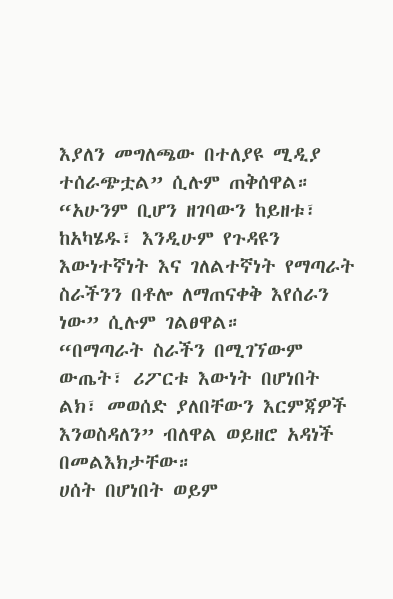እያለን መግለጫው በተለያዩ ሚዲያ ተሰራጭቷል” ሲሉም ጠቅሰዋል።
“አሁንም ቢሆን ዘገባውን ከይዘቱ፣ ከአካሄዱ፣ እንዲሁም የጉዳዩን እውነተኛነት እና ገለልተኛነት የማጣራት ስራችንን በቶሎ ለማጠናቀቅ እየሰራን ነው” ሲሉም ገልፀዋል።
“በማጣራት ስራችን በሚገኘውም ውጤት፣ ሪፖርቱ እውነት በሆነበት ልክ፣ መወሰድ ያለበቸውን እርምጃዎች እንወስዳለን” ብለዋል ወይዘሮ አዳነች በመልእክታቸው።
ሀሰት በሆነበት ወይም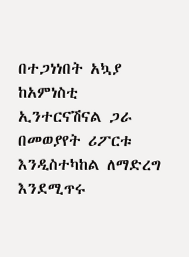በተጋነነበት አኳያ ከአምነስቲ ኢንተርናሽናል ጋራ በመወያየት ሪፖርቱ እንዲስተካከል ለማድረግ እንደሚጥሩ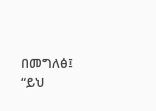በመግለፅ፤ “ይህ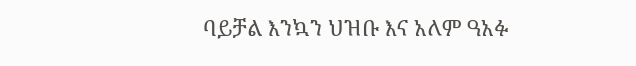ባይቻል እንኳን ህዝቡ እና አለም ዓአፉ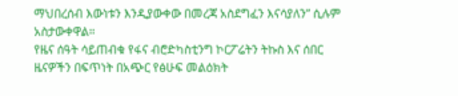ማህበረሰብ እውነቱን እንዲያውቀው በመረጃ አስደግፈን እናሳያለን” ሲሉም አስታውቀዋል።
የዜና ሰዓት ሳይጠብቁ የፋና ብሮድካስቲንግ ኮርፖሬትን ትኩስ እና ሰበር ዜናዎችን በፍጥነት በአጭር የፅሁፍ መልዕክት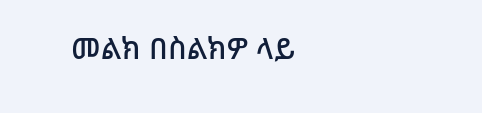መልክ በስልክዎ ላይ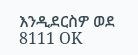እንዲደርስዎ ወደ 8111 OK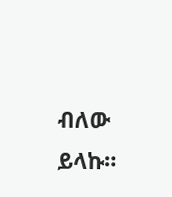ብለው ይላኩ።